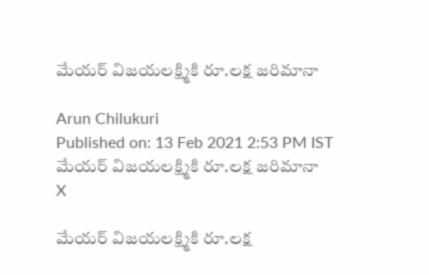మేయర్ విజయలక్ష్మికి రూ.లక్ష జరిమానా

Arun Chilukuri
Published on: 13 Feb 2021 2:53 PM IST
మేయర్ విజయలక్ష్మికి రూ.లక్ష జరిమానా
X

మేయర్ విజయలక్ష్మికి రూ.లక్ష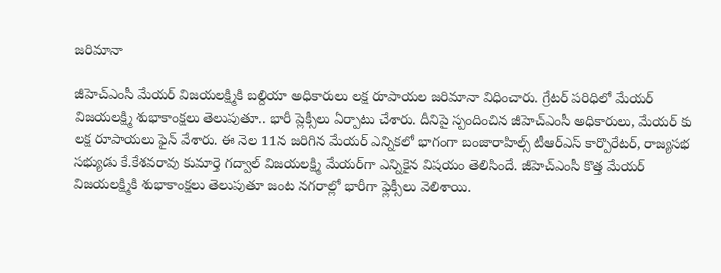జరిమానా

జీహెచ్ఎంసీ మేయర్ విజయలక్ష్మికి బల్దియా అధికారులు లక్ష రూపాయల జరిమానా విధించారు. గ్రేటర్ పరిధిలో మేయర్ విజయలక్ష్మి శుభాకాంక్షలు తెలుపుతూ.. భారీ ప్లెక్సీలు ఏర్పాటు చేశారు. దీనిపై స్పందించిన జీహెచ్ఎంసీ అధికారులు, మేయర్ కు లక్ష రూపాయలు ఫైన్ వేశారు. ఈ నెల 11న జరిగిన మేయర్‌ ఎన్నికలో భాగంగా బంజారాహిల్స్‌ టీఆర్ఎస్ కార్పొరేటర్‌, రాజ్యసభ సభ్యుడు కే.కేశవరావు కుమార్తె గద్వాల్‌ విజయలక్ష్మి మేయర్‌గా ఎన్నికైన విషయం తెలిసిందే. జీహెచ్ఎంసీ కొత్త మేయర్‌ విజయలక్ష్మికి శుభాకాంక్షలు తెలుపుతూ జంట నగరాల్లో భారీగా ఫ్లెక్సీలు వెలిశాయి.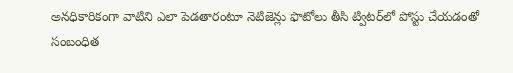అనధికారికంగా వాటిని ఎలా పెడతారంటూ నెటిజెన్లు ఫొటోలు తీసి ట్విటర్‌లో పోస్టు చేయడంతో సంబంధిత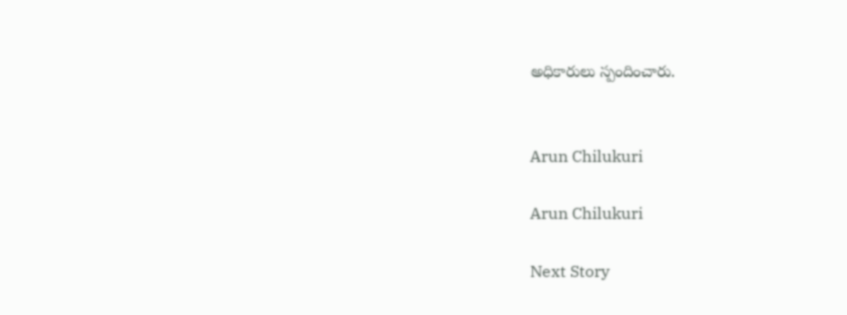అధికారులు స్పందించారు.


Arun Chilukuri

Arun Chilukuri

Next Story